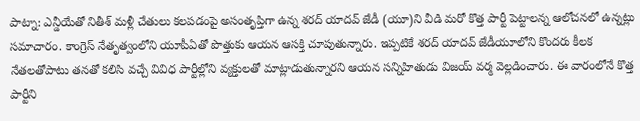పాట్నా: ఎన్డీయేతో నితీశ్ మళ్లీ చేతులు కలపడంపై అసంతృప్తిగా ఉన్న శరద్ యాదవ్ జేడీ (యూ)ని వీడి మరో కొత్త పార్టీ పెట్టాలన్న ఆలోచనలో ఉన్నట్లు సమాచారం. కాంగ్రెస్ నేతృత్వంలోని యూపీఏతో పొత్తుకు ఆయన ఆసక్తి చూపుతున్నారు. ఇప్పటికే శరద్ యాదవ్ జేడీయూలోని కొందరు కీలక నేతలతోపాటు తనతో కలిసి వచ్చే వివిధ పార్టీల్లోని వ్యక్తులతో మాట్లాడుతున్నారని ఆయన సన్నిహితుడు విజయ్ వర్మ వెల్లడించారు. ఈ వారంలోనే కొత్త పార్టీని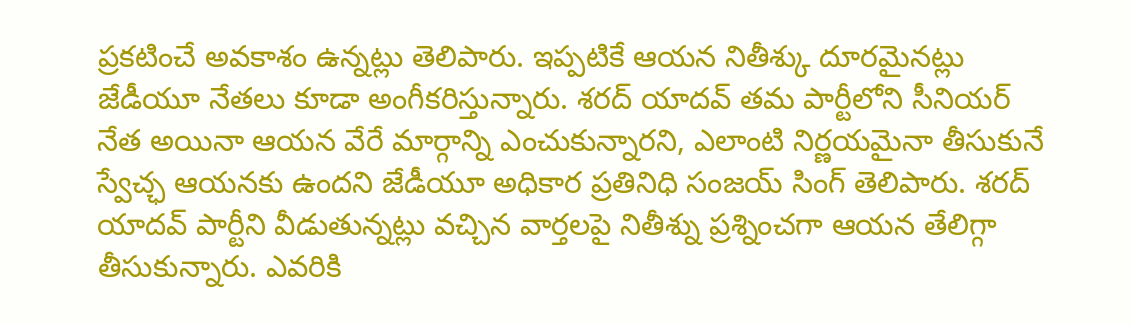ప్రకటించే అవకాశం ఉన్నట్లు తెలిపారు. ఇప్పటికే ఆయన నితీశ్కు దూరమైనట్లు జేడీయూ నేతలు కూడా అంగీకరిస్తున్నారు. శరద్ యాదవ్ తమ పార్టీలోని సీనియర్ నేత అయినా ఆయన వేరే మార్గాన్ని ఎంచుకున్నారని, ఎలాంటి నిర్ణయమైనా తీసుకునే స్వేచ్ఛ ఆయనకు ఉందని జేడీయూ అధికార ప్రతినిధి సంజయ్ సింగ్ తెలిపారు. శరద్ యాదవ్ పార్టీని వీడుతున్నట్లు వచ్చిన వార్తలపై నితీశ్ను ప్రశ్నించగా ఆయన తేలిగ్గా తీసుకున్నారు. ఎవరికి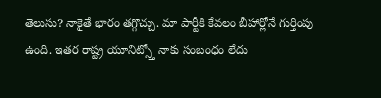తెలుసు? నాకైతే భారం తగ్గొచ్చు. మా పార్టీకి కేవలం బీహార్లోనే గుర్తింపు ఉంది. ఇతర రాష్ట్ర యూనిట్స్తో నాకు సంబంధం లేదు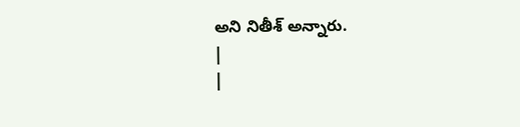అని నితీశ్ అన్నారు.
|
|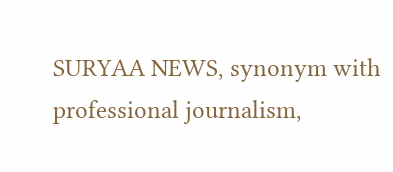SURYAA NEWS, synonym with professional journalism,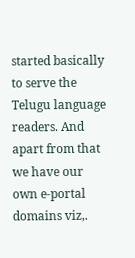started basically to serve the Telugu language readers. And apart from that we have our own e-portal domains viz,.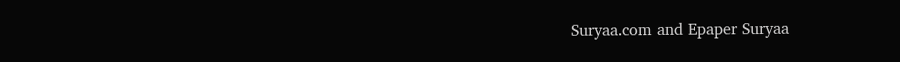Suryaa.com and Epaper Suryaa